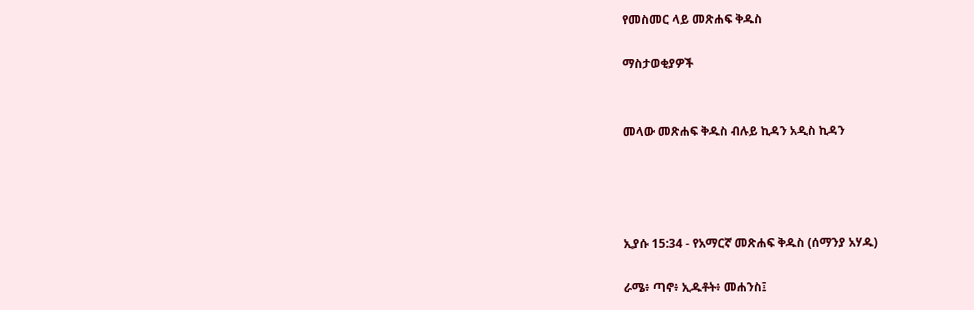የመስመር ላይ መጽሐፍ ቅዱስ

ማስታወቂያዎች


መላው መጽሐፍ ቅዱስ ብሉይ ኪዳን አዲስ ኪዳን




ኢያሱ 15:34 - የአማርኛ መጽሐፍ ቅዱስ (ሰማንያ አሃዱ)

ራሜ፥ ጣኖ፥ ኢዱቶት፥ መሐንስ፤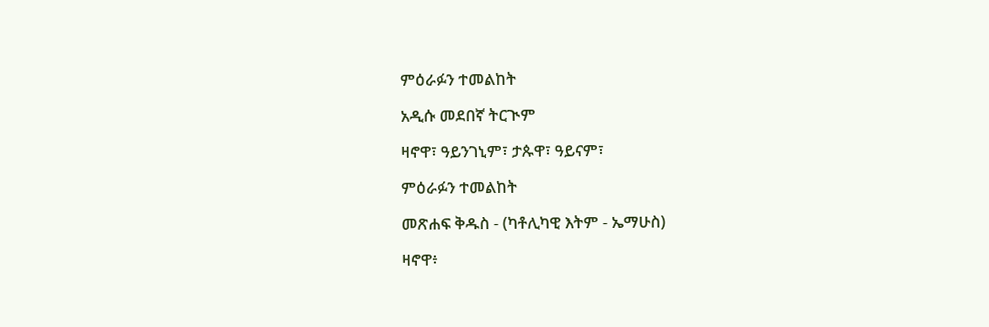ምዕራፉን ተመልከት

አዲሱ መደበኛ ትርጒም

ዛኖዋ፣ ዓይንገኒም፣ ታጱዋ፣ ዓይናም፣

ምዕራፉን ተመልከት

መጽሐፍ ቅዱስ - (ካቶሊካዊ እትም - ኤማሁስ)

ዛኖዋ፥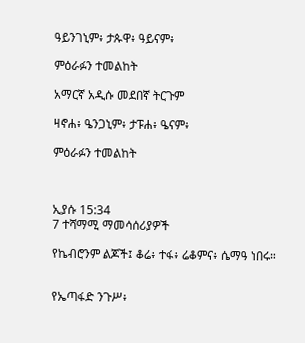ዓይንገኒም፥ ታጱዋ፥ ዓይናም፥

ምዕራፉን ተመልከት

አማርኛ አዲሱ መደበኛ ትርጉም

ዛኖሐ፥ ዔንጋኒም፥ ታፑሐ፥ ዔናም፥

ምዕራፉን ተመልከት



ኢያሱ 15:34
7 ተሻማሚ ማመሳሰሪያዎች

የኬብሮንም ልጆች፤ ቆሬ፥ ተፋ፥ ሬቆምና፥ ሴማዓ ነበሩ።


የኤጣፋድ ንጉሥ፥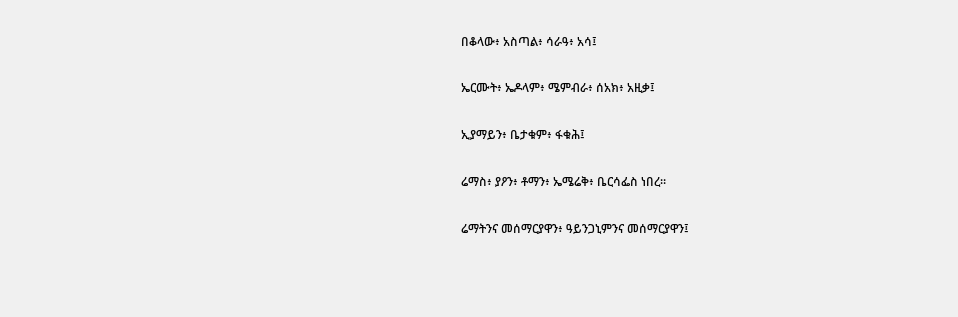በቆላው፥ አስጣል፥ ሳራዓ፥ አሳ፤


ኤርሙት፥ ኤዶላም፥ ሜምብራ፥ ሰአክ፥ አዚቃ፤


ኢያማይን፥ ቤታቁም፥ ፋቁሕ፤


ሬማስ፥ ያዖን፥ ቶማን፥ ኤሜሬቅ፥ ቤርሳፌስ ነበረ።


ሬማትንና መሰማርያዋን፥ ዓይንጋኒምንና መሰማርያዋን፤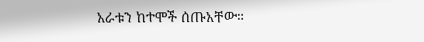አራቱን ከተሞች ሰጡአቸው።